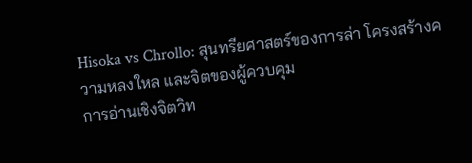Hisoka vs Chrollo: สุนทรียศาสตร์ของการล่า โครงสร้างความหลงใหล และจิตของผู้ควบคุม
การอ่านเชิงจิตวิท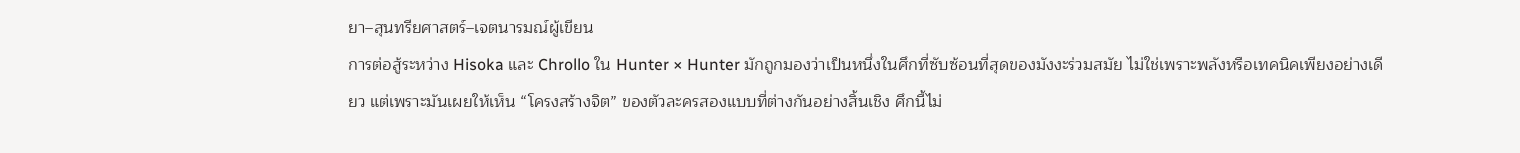ยา–สุนทรียศาสตร์–เจตนารมณ์ผู้เขียน
การต่อสู้ระหว่าง Hisoka และ Chrollo ใน Hunter × Hunter มักถูกมองว่าเป็นหนึ่งในศึกที่ซับซ้อนที่สุดของมังงะร่วมสมัย ไม่ใช่เพราะพลังหรือเทคนิคเพียงอย่างเดียว แต่เพราะมันเผยให้เห็น “โครงสร้างจิต” ของตัวละครสองแบบที่ต่างกันอย่างสิ้นเชิง ศึกนี้ไม่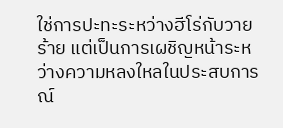ใช่การปะทะระหว่างฮีโร่กับวายร้าย แต่เป็นการเผชิญหน้าระหว่างความหลงใหลในประสบการณ์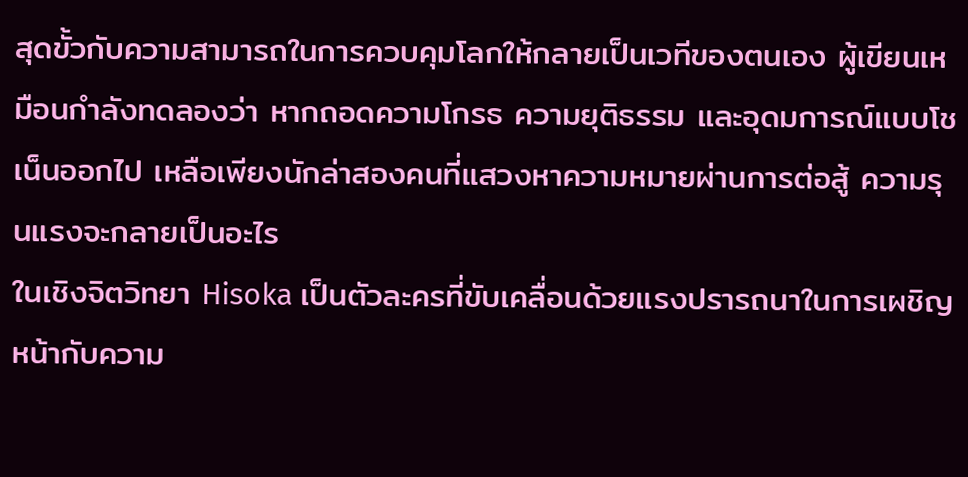สุดขั้วกับความสามารถในการควบคุมโลกให้กลายเป็นเวทีของตนเอง ผู้เขียนเหมือนกำลังทดลองว่า หากถอดความโกรธ ความยุติธรรม และอุดมการณ์แบบโชเน็นออกไป เหลือเพียงนักล่าสองคนที่แสวงหาความหมายผ่านการต่อสู้ ความรุนแรงจะกลายเป็นอะไร
ในเชิงจิตวิทยา Hisoka เป็นตัวละครที่ขับเคลื่อนด้วยแรงปรารถนาในการเผชิญหน้ากับความ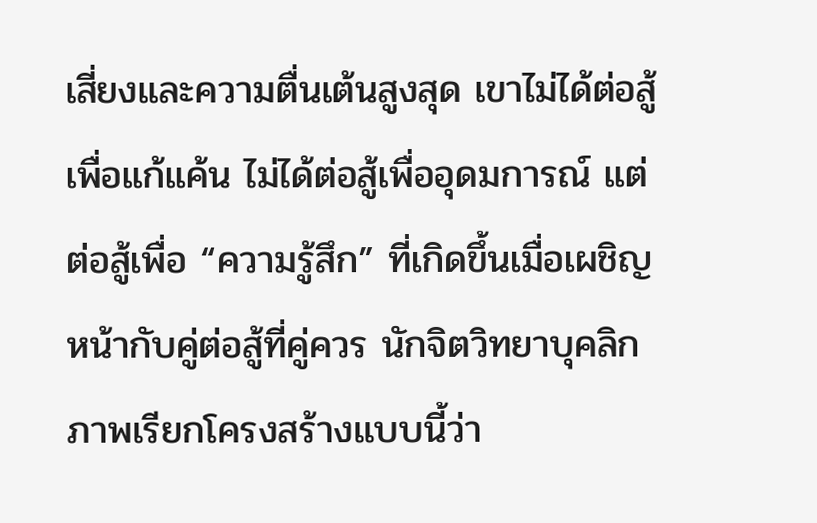เสี่ยงและความตื่นเต้นสูงสุด เขาไม่ได้ต่อสู้เพื่อแก้แค้น ไม่ได้ต่อสู้เพื่ออุดมการณ์ แต่ต่อสู้เพื่อ “ความรู้สึก” ที่เกิดขึ้นเมื่อเผชิญหน้ากับคู่ต่อสู้ที่คู่ควร นักจิตวิทยาบุคลิกภาพเรียกโครงสร้างแบบนี้ว่า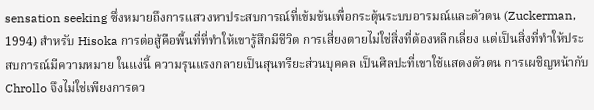sensation seeking ซึ่งหมายถึงการแสวงหาประสบการณ์ที่เข้มข้นเพื่อกระตุ้นระบบอารมณ์และตัวตน (Zuckerman, 1994) สำหรับ Hisoka การต่อสู้คือพื้นที่ที่ทำให้เขารู้สึกมีชีวิต การเสี่ยงตายไม่ใช่สิ่งที่ต้องหลีกเลี่ยง แต่เป็นสิ่งที่ทำให้ประสบการณ์มีความหมาย ในแง่นี้ ความรุนแรงกลายเป็นสุนทรียะส่วนบุคคล เป็นศิลปะที่เขาใช้แสดงตัวตน การเผชิญหน้ากับ Chrollo จึงไม่ใช่เพียงการดว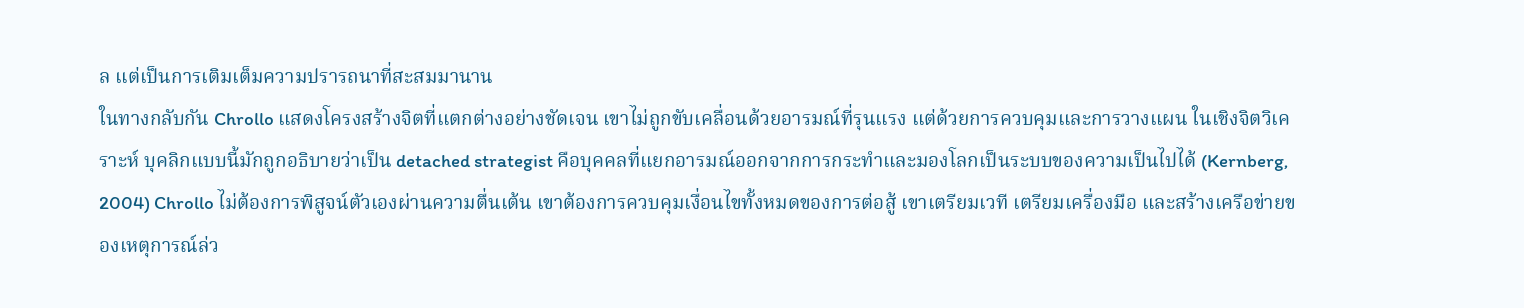ล แต่เป็นการเติมเต็มความปรารถนาที่สะสมมานาน
ในทางกลับกัน Chrollo แสดงโครงสร้างจิตที่แตกต่างอย่างชัดเจน เขาไม่ถูกขับเคลื่อนด้วยอารมณ์ที่รุนแรง แต่ด้วยการควบคุมและการวางแผน ในเชิงจิตวิเคราะห์ บุคลิกแบบนี้มักถูกอธิบายว่าเป็น detached strategist คือบุคคลที่แยกอารมณ์ออกจากการกระทำและมองโลกเป็นระบบของความเป็นไปได้ (Kernberg, 2004) Chrollo ไม่ต้องการพิสูจน์ตัวเองผ่านความตื่นเต้น เขาต้องการควบคุมเงื่อนไขทั้งหมดของการต่อสู้ เขาเตรียมเวที เตรียมเครื่องมือ และสร้างเครือข่ายของเหตุการณ์ล่ว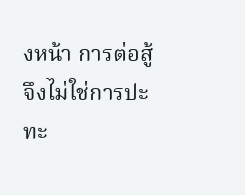งหน้า การต่อสู้จึงไม่ใช่การปะทะ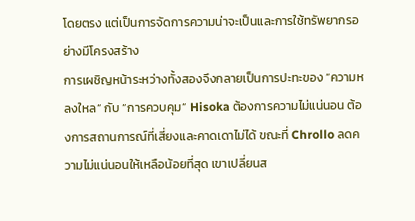โดยตรง แต่เป็นการจัดการความน่าจะเป็นและการใช้ทรัพยากรอย่างมีโครงสร้าง
การเผชิญหน้าระหว่างทั้งสองจึงกลายเป็นการปะทะของ “ความหลงใหล” กับ “การควบคุม” Hisoka ต้องการความไม่แน่นอน ต้องการสถานการณ์ที่เสี่ยงและคาดเดาไม่ได้ ขณะที่ Chrollo ลดความไม่แน่นอนให้เหลือน้อยที่สุด เขาเปลี่ยนส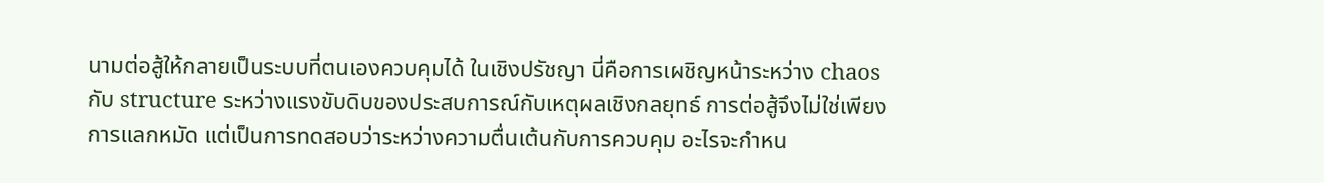นามต่อสู้ให้กลายเป็นระบบที่ตนเองควบคุมได้ ในเชิงปรัชญา นี่คือการเผชิญหน้าระหว่าง chaos กับ structure ระหว่างแรงขับดิบของประสบการณ์กับเหตุผลเชิงกลยุทธ์ การต่อสู้จึงไม่ใช่เพียงการแลกหมัด แต่เป็นการทดสอบว่าระหว่างความตื่นเต้นกับการควบคุม อะไรจะกำหน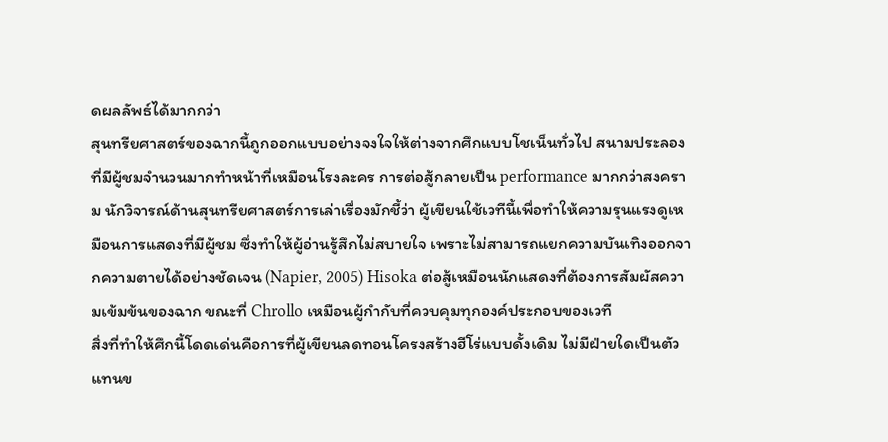ดผลลัพธ์ได้มากกว่า
สุนทรียศาสตร์ของฉากนี้ถูกออกแบบอย่างจงใจให้ต่างจากศึกแบบโชเน็นทั่วไป สนามประลองที่มีผู้ชมจำนวนมากทำหน้าที่เหมือนโรงละคร การต่อสู้กลายเป็น performance มากกว่าสงคราม นักวิจารณ์ด้านสุนทรียศาสตร์การเล่าเรื่องมักชี้ว่า ผู้เขียนใช้เวทีนี้เพื่อทำให้ความรุนแรงดูเหมือนการแสดงที่มีผู้ชม ซึ่งทำให้ผู้อ่านรู้สึกไม่สบายใจ เพราะไม่สามารถแยกความบันเทิงออกจากความตายได้อย่างชัดเจน (Napier, 2005) Hisoka ต่อสู้เหมือนนักแสดงที่ต้องการสัมผัสความเข้มข้นของฉาก ขณะที่ Chrollo เหมือนผู้กำกับที่ควบคุมทุกองค์ประกอบของเวที
สิ่งที่ทำให้ศึกนี้โดดเด่นคือการที่ผู้เขียนลดทอนโครงสร้างฮีโร่แบบดั้งเดิม ไม่มีฝ่ายใดเป็นตัวแทนข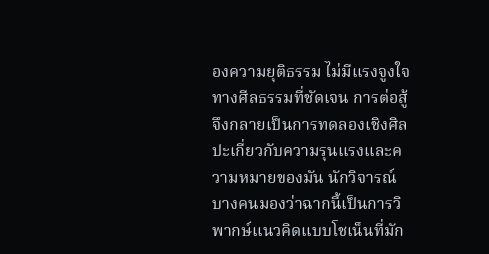องความยุติธรรม ไม่มีแรงจูงใจทางศีลธรรมที่ชัดเจน การต่อสู้จึงกลายเป็นการทดลองเชิงศิลปะเกี่ยวกับความรุนแรงและความหมายของมัน นักวิจารณ์บางคนมองว่าฉากนี้เป็นการวิพากษ์แนวคิดแบบโชเน็นที่มัก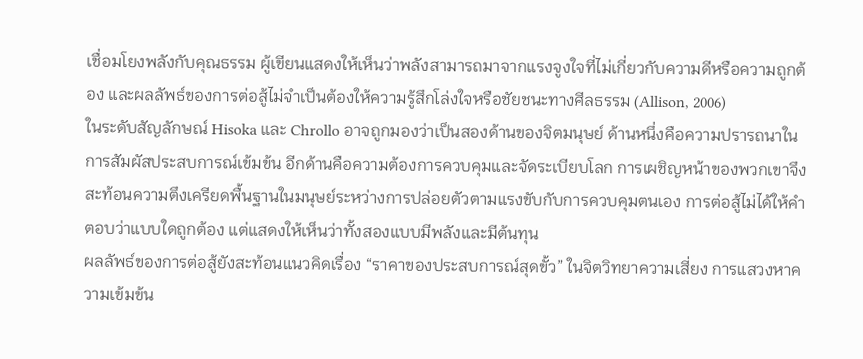เชื่อมโยงพลังกับคุณธรรม ผู้เขียนแสดงให้เห็นว่าพลังสามารถมาจากแรงจูงใจที่ไม่เกี่ยวกับความดีหรือความถูกต้อง และผลลัพธ์ของการต่อสู้ไม่จำเป็นต้องให้ความรู้สึกโล่งใจหรือชัยชนะทางศีลธรรม (Allison, 2006)
ในระดับสัญลักษณ์ Hisoka และ Chrollo อาจถูกมองว่าเป็นสองด้านของจิตมนุษย์ ด้านหนึ่งคือความปรารถนาในการสัมผัสประสบการณ์เข้มข้น อีกด้านคือความต้องการควบคุมและจัดระเบียบโลก การเผชิญหน้าของพวกเขาจึงสะท้อนความตึงเครียดพื้นฐานในมนุษย์ระหว่างการปล่อยตัวตามแรงขับกับการควบคุมตนเอง การต่อสู้ไม่ได้ให้คำตอบว่าแบบใดถูกต้อง แต่แสดงให้เห็นว่าทั้งสองแบบมีพลังและมีต้นทุน
ผลลัพธ์ของการต่อสู้ยังสะท้อนแนวคิดเรื่อง “ราคาของประสบการณ์สุดขั้ว” ในจิตวิทยาความเสี่ยง การแสวงหาความเข้มข้น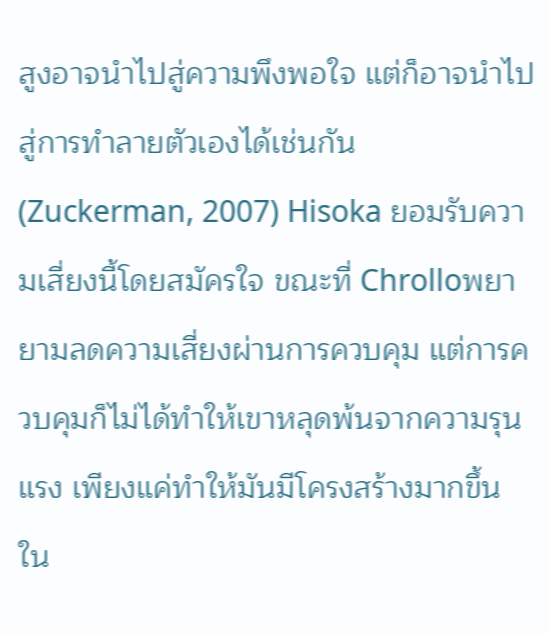สูงอาจนำไปสู่ความพึงพอใจ แต่ก็อาจนำไปสู่การทำลายตัวเองได้เช่นกัน (Zuckerman, 2007) Hisoka ยอมรับความเสี่ยงนี้โดยสมัครใจ ขณะที่ Chrolloพยายามลดความเสี่ยงผ่านการควบคุม แต่การควบคุมก็ไม่ได้ทำให้เขาหลุดพ้นจากความรุนแรง เพียงแค่ทำให้มันมีโครงสร้างมากขึ้น
ใน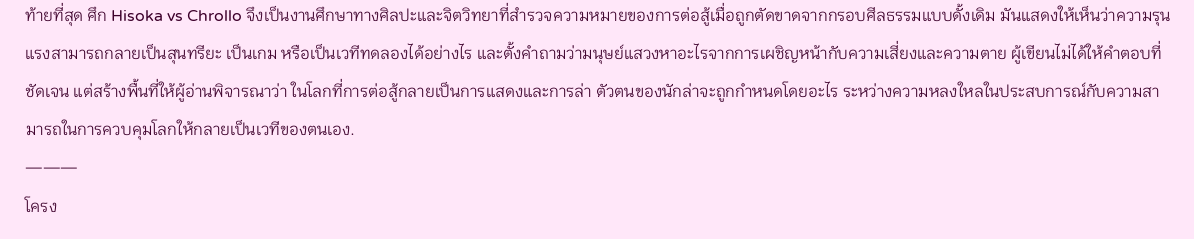ท้ายที่สุด ศึก Hisoka vs Chrollo จึงเป็นงานศึกษาทางศิลปะและจิตวิทยาที่สำรวจความหมายของการต่อสู้เมื่อถูกตัดขาดจากกรอบศีลธรรมแบบดั้งเดิม มันแสดงให้เห็นว่าความรุนแรงสามารถกลายเป็นสุนทรียะ เป็นเกม หรือเป็นเวทีทดลองได้อย่างไร และตั้งคำถามว่ามนุษย์แสวงหาอะไรจากการเผชิญหน้ากับความเสี่ยงและความตาย ผู้เขียนไม่ได้ให้คำตอบที่ชัดเจน แต่สร้างพื้นที่ให้ผู้อ่านพิจารณาว่า ในโลกที่การต่อสู้กลายเป็นการแสดงและการล่า ตัวตนของนักล่าจะถูกกำหนดโดยอะไร ระหว่างความหลงใหลในประสบการณ์กับความสามารถในการควบคุมโลกให้กลายเป็นเวทีของตนเอง.
———
โครง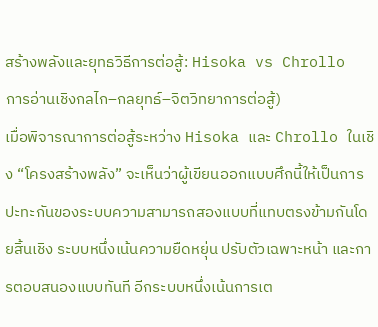สร้างพลังและยุทธวิธีการต่อสู้: Hisoka vs Chrollo
การอ่านเชิงกลไก–กลยุทธ์–จิตวิทยาการต่อสู้)
เมื่อพิจารณาการต่อสู้ระหว่าง Hisoka และ Chrollo ในเชิง “โครงสร้างพลัง” จะเห็นว่าผู้เขียนออกแบบศึกนี้ให้เป็นการปะทะกันของระบบความสามารถสองแบบที่แทบตรงข้ามกันโดยสิ้นเชิง ระบบหนึ่งเน้นความยืดหยุ่น ปรับตัวเฉพาะหน้า และการตอบสนองแบบทันที อีกระบบหนึ่งเน้นการเต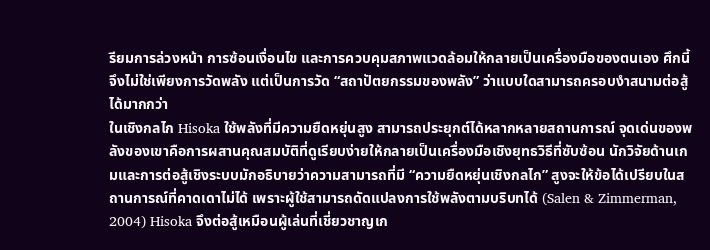รียมการล่วงหน้า การซ้อนเงื่อนไข และการควบคุมสภาพแวดล้อมให้กลายเป็นเครื่องมือของตนเอง ศึกนี้จึงไม่ใช่เพียงการวัดพลัง แต่เป็นการวัด “สถาปัตยกรรมของพลัง” ว่าแบบใดสามารถครอบงำสนามต่อสู้ได้มากกว่า
ในเชิงกลไก Hisoka ใช้พลังที่มีความยืดหยุ่นสูง สามารถประยุกต์ได้หลากหลายสถานการณ์ จุดเด่นของพลังของเขาคือการผสานคุณสมบัติที่ดูเรียบง่ายให้กลายเป็นเครื่องมือเชิงยุทธวิธีที่ซับซ้อน นักวิจัยด้านเกมและการต่อสู้เชิงระบบมักอธิบายว่าความสามารถที่มี “ความยืดหยุ่นเชิงกลไก” สูงจะให้ข้อได้เปรียบในสถานการณ์ที่คาดเดาไม่ได้ เพราะผู้ใช้สามารถดัดแปลงการใช้พลังตามบริบทได้ (Salen & Zimmerman, 2004) Hisoka จึงต่อสู้เหมือนผู้เล่นที่เชี่ยวชาญเก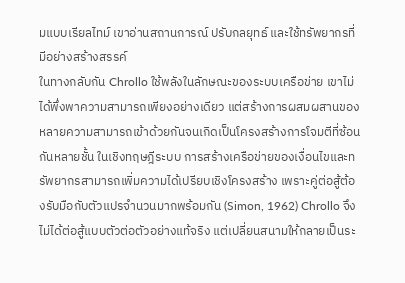มแบบเรียลไทม์ เขาอ่านสถานการณ์ ปรับกลยุทธ์ และใช้ทรัพยากรที่มีอย่างสร้างสรรค์
ในทางกลับกัน Chrollo ใช้พลังในลักษณะของระบบเครือข่าย เขาไม่ได้พึ่งพาความสามารถเพียงอย่างเดียว แต่สร้างการผสมผสานของหลายความสามารถเข้าด้วยกันจนเกิดเป็นโครงสร้างการโจมตีที่ซ้อนกันหลายชั้น ในเชิงทฤษฎีระบบ การสร้างเครือข่ายของเงื่อนไขและทรัพยากรสามารถเพิ่มความได้เปรียบเชิงโครงสร้าง เพราะคู่ต่อสู้ต้องรับมือกับตัวแปรจำนวนมากพร้อมกัน (Simon, 1962) Chrollo จึงไม่ได้ต่อสู้แบบตัวต่อตัวอย่างแท้จริง แต่เปลี่ยนสนามให้กลายเป็นระ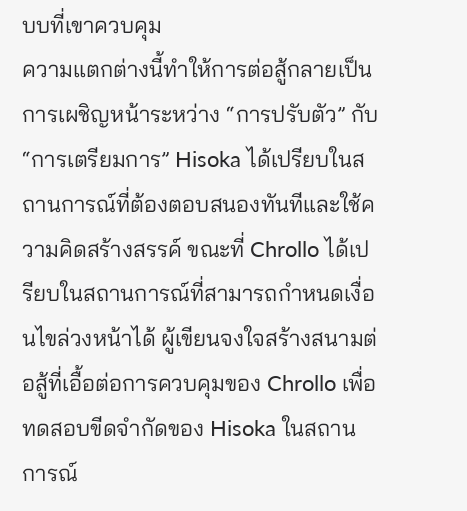บบที่เขาควบคุม
ความแตกต่างนี้ทำให้การต่อสู้กลายเป็นการเผชิญหน้าระหว่าง “การปรับตัว” กับ “การเตรียมการ” Hisoka ได้เปรียบในสถานการณ์ที่ต้องตอบสนองทันทีและใช้ความคิดสร้างสรรค์ ขณะที่ Chrollo ได้เปรียบในสถานการณ์ที่สามารถกำหนดเงื่อนไขล่วงหน้าได้ ผู้เขียนจงใจสร้างสนามต่อสู้ที่เอื้อต่อการควบคุมของ Chrollo เพื่อทดสอบขีดจำกัดของ Hisoka ในสถานการณ์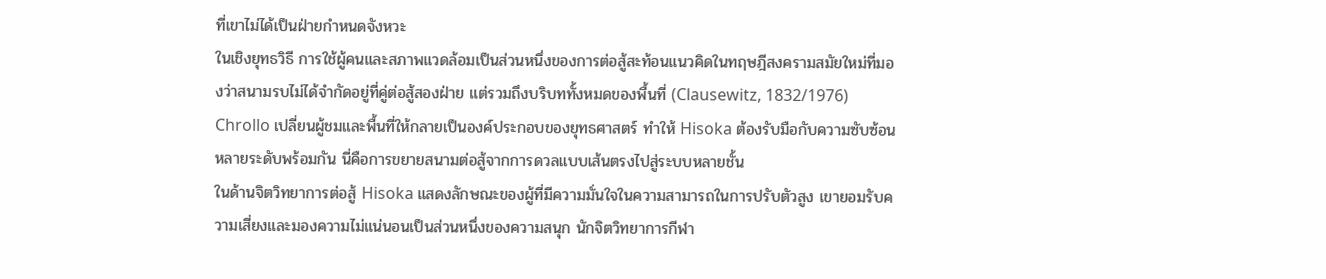ที่เขาไม่ได้เป็นฝ่ายกำหนดจังหวะ
ในเชิงยุทธวิธี การใช้ผู้คนและสภาพแวดล้อมเป็นส่วนหนึ่งของการต่อสู้สะท้อนแนวคิดในทฤษฎีสงครามสมัยใหม่ที่มองว่าสนามรบไม่ได้จำกัดอยู่ที่คู่ต่อสู้สองฝ่าย แต่รวมถึงบริบททั้งหมดของพื้นที่ (Clausewitz, 1832/1976) Chrollo เปลี่ยนผู้ชมและพื้นที่ให้กลายเป็นองค์ประกอบของยุทธศาสตร์ ทำให้ Hisoka ต้องรับมือกับความซับซ้อนหลายระดับพร้อมกัน นี่คือการขยายสนามต่อสู้จากการดวลแบบเส้นตรงไปสู่ระบบหลายชั้น
ในด้านจิตวิทยาการต่อสู้ Hisoka แสดงลักษณะของผู้ที่มีความมั่นใจในความสามารถในการปรับตัวสูง เขายอมรับความเสี่ยงและมองความไม่แน่นอนเป็นส่วนหนึ่งของความสนุก นักจิตวิทยาการกีฬา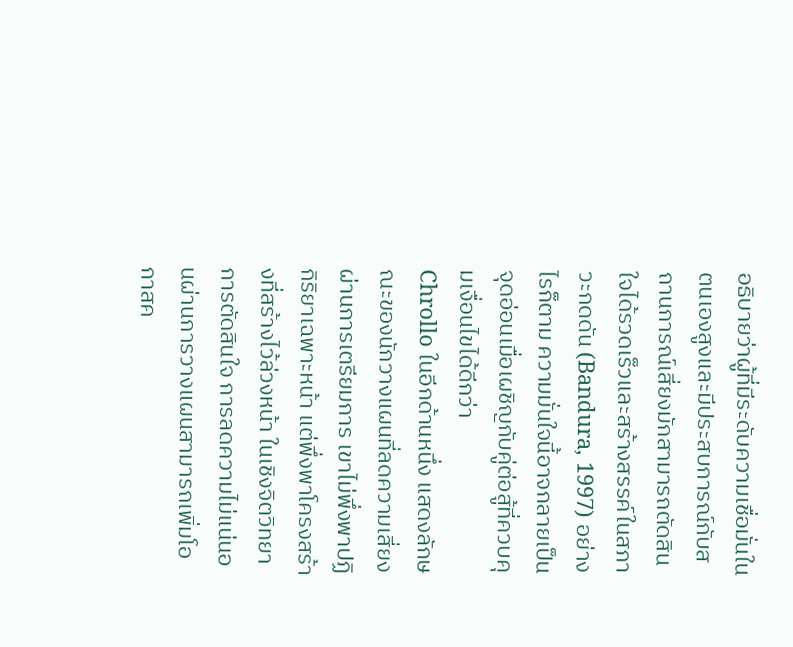อธิบายว่าผู้ที่มีระดับความเชื่อมั่นในตนเองสูงและมีประสบการณ์กับสถานการณ์เสี่ยงมักสามารถตัดสินใจได้รวดเร็วและสร้างสรรค์ในสภาวะกดดัน (Bandura, 1997) อย่างไรก็ตาม ความมั่นใจนี้อาจกลายเป็นจุดอ่อนเมื่อเผชิญกับคู่ต่อสู้ที่ควบคุมเงื่อนไขได้ดีกว่า
Chrollo ในอีกด้านหนึ่ง แสดงลักษณะของนักวางแผนที่ลดความเสี่ยงผ่านการเตรียมการ เขาไม่พึ่งพาปฏิกิริยาเฉพาะหน้า แต่พึ่งพาโครงสร้างที่สร้างไว้ล่วงหน้า ในเชิงจิตวิทยาการตัดสินใจ การลดความไม่แน่นอนผ่านการวางแผนสามารถเพิ่มโอกาสค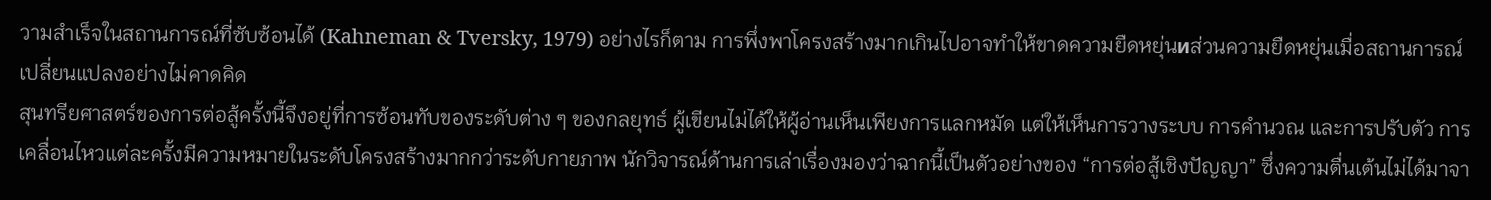วามสำเร็จในสถานการณ์ที่ซับซ้อนได้ (Kahneman & Tversky, 1979) อย่างไรก็ตาม การพึ่งพาโครงสร้างมากเกินไปอาจทำให้ขาดความยืดหยุ่นиส่วนความยืดหยุ่นเมื่อสถานการณ์เปลี่ยนแปลงอย่างไม่คาดคิด
สุนทรียศาสตร์ของการต่อสู้ครั้งนี้จึงอยู่ที่การซ้อนทับของระดับต่าง ๆ ของกลยุทธ์ ผู้เขียนไม่ได้ให้ผู้อ่านเห็นเพียงการแลกหมัด แต่ให้เห็นการวางระบบ การคำนวณ และการปรับตัว การเคลื่อนไหวแต่ละครั้งมีความหมายในระดับโครงสร้างมากกว่าระดับกายภาพ นักวิจารณ์ด้านการเล่าเรื่องมองว่าฉากนี้เป็นตัวอย่างของ “การต่อสู้เชิงปัญญา” ซึ่งความตื่นเต้นไม่ได้มาจา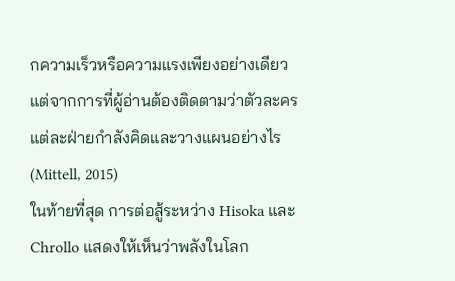กความเร็วหรือความแรงเพียงอย่างเดียว แต่จากการที่ผู้อ่านต้องติดตามว่าตัวละครแต่ละฝ่ายกำลังคิดและวางแผนอย่างไร (Mittell, 2015)
ในท้ายที่สุด การต่อสู้ระหว่าง Hisoka และ Chrollo แสดงให้เห็นว่าพลังในโลก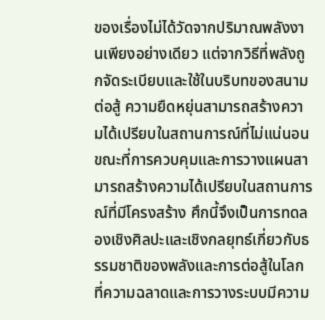ของเรื่องไม่ได้วัดจากปริมาณพลังงานเพียงอย่างเดียว แต่จากวิธีที่พลังถูกจัดระเบียบและใช้ในบริบทของสนามต่อสู้ ความยืดหยุ่นสามารถสร้างความได้เปรียบในสถานการณ์ที่ไม่แน่นอน ขณะที่การควบคุมและการวางแผนสามารถสร้างความได้เปรียบในสถานการณ์ที่มีโครงสร้าง ศึกนี้จึงเป็นการทดลองเชิงศิลปะและเชิงกลยุทธ์เกี่ยวกับธรรมชาติของพลังและการต่อสู้ในโลกที่ความฉลาดและการวางระบบมีความ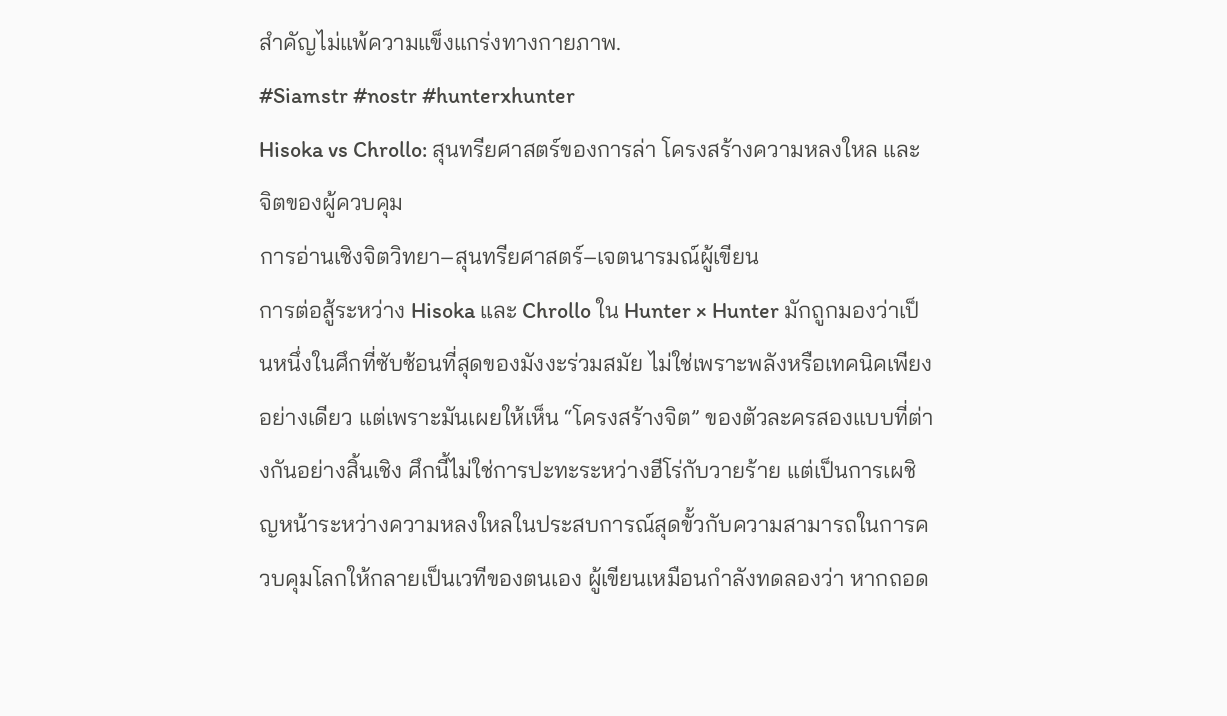สำคัญไม่แพ้ความแข็งแกร่งทางกายภาพ.
#Siamstr #nostr #hunterxhunter
Hisoka vs Chrollo: สุนทรียศาสตร์ของการล่า โครงสร้างความหลงใหล และจิตของผู้ควบคุม
การอ่านเชิงจิตวิทยา–สุนทรียศาสตร์–เจตนารมณ์ผู้เขียน
การต่อสู้ระหว่าง Hisoka และ Chrollo ใน Hunter × Hunter มักถูกมองว่าเป็นหนึ่งในศึกที่ซับซ้อนที่สุดของมังงะร่วมสมัย ไม่ใช่เพราะพลังหรือเทคนิคเพียงอย่างเดียว แต่เพราะมันเผยให้เห็น “โครงสร้างจิต” ของตัวละครสองแบบที่ต่างกันอย่างสิ้นเชิง ศึกนี้ไม่ใช่การปะทะระหว่างฮีโร่กับวายร้าย แต่เป็นการเผชิญหน้าระหว่างความหลงใหลในประสบการณ์สุดขั้วกับความสามารถในการควบคุมโลกให้กลายเป็นเวทีของตนเอง ผู้เขียนเหมือนกำลังทดลองว่า หากถอด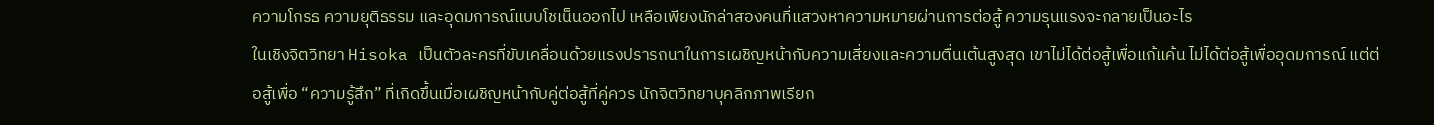ความโกรธ ความยุติธรรม และอุดมการณ์แบบโชเน็นออกไป เหลือเพียงนักล่าสองคนที่แสวงหาความหมายผ่านการต่อสู้ ความรุนแรงจะกลายเป็นอะไร
ในเชิงจิตวิทยา Hisoka เป็นตัวละครที่ขับเคลื่อนด้วยแรงปรารถนาในการเผชิญหน้ากับความเสี่ยงและความตื่นเต้นสูงสุด เขาไม่ได้ต่อสู้เพื่อแก้แค้น ไม่ได้ต่อสู้เพื่ออุดมการณ์ แต่ต่อสู้เพื่อ “ความรู้สึก” ที่เกิดขึ้นเมื่อเผชิญหน้ากับคู่ต่อสู้ที่คู่ควร นักจิตวิทยาบุคลิกภาพเรียก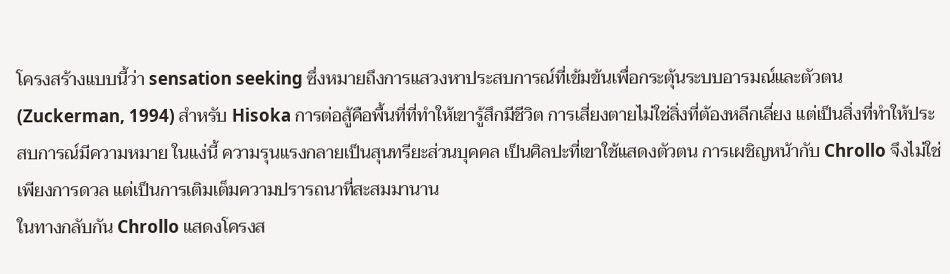โครงสร้างแบบนี้ว่า sensation seeking ซึ่งหมายถึงการแสวงหาประสบการณ์ที่เข้มข้นเพื่อกระตุ้นระบบอารมณ์และตัวตน (Zuckerman, 1994) สำหรับ Hisoka การต่อสู้คือพื้นที่ที่ทำให้เขารู้สึกมีชีวิต การเสี่ยงตายไม่ใช่สิ่งที่ต้องหลีกเลี่ยง แต่เป็นสิ่งที่ทำให้ประสบการณ์มีความหมาย ในแง่นี้ ความรุนแรงกลายเป็นสุนทรียะส่วนบุคคล เป็นศิลปะที่เขาใช้แสดงตัวตน การเผชิญหน้ากับ Chrollo จึงไม่ใช่เพียงการดวล แต่เป็นการเติมเต็มความปรารถนาที่สะสมมานาน
ในทางกลับกัน Chrollo แสดงโครงส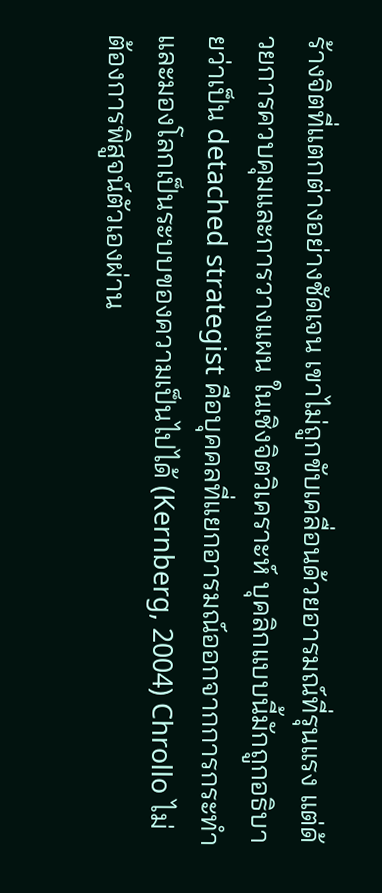ร้างจิตที่แตกต่างอย่างชัดเจน เขาไม่ถูกขับเคลื่อนด้วยอารมณ์ที่รุนแรง แต่ด้วยการควบคุมและการวางแผน ในเชิงจิตวิเคราะห์ บุคลิกแบบนี้มักถูกอธิบายว่าเป็น detached strategist คือบุคคลที่แยกอารมณ์ออกจากการกระทำและมองโลกเป็นระบบของความเป็นไปได้ (Kernberg, 2004) Chrollo ไม่ต้องการพิสูจน์ตัวเองผ่าน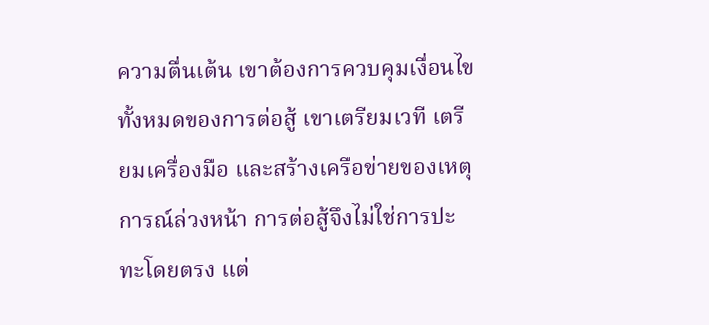ความตื่นเต้น เขาต้องการควบคุมเงื่อนไขทั้งหมดของการต่อสู้ เขาเตรียมเวที เตรียมเครื่องมือ และสร้างเครือข่ายของเหตุการณ์ล่วงหน้า การต่อสู้จึงไม่ใช่การปะทะโดยตรง แต่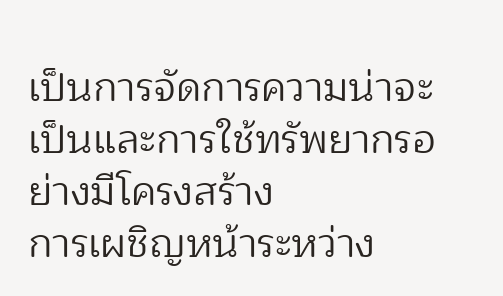เป็นการจัดการความน่าจะเป็นและการใช้ทรัพยากรอย่างมีโครงสร้าง
การเผชิญหน้าระหว่าง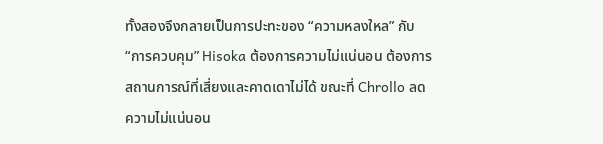ทั้งสองจึงกลายเป็นการปะทะของ “ความหลงใหล” กับ “การควบคุม” Hisoka ต้องการความไม่แน่นอน ต้องการสถานการณ์ที่เสี่ยงและคาดเดาไม่ได้ ขณะที่ Chrollo ลดความไม่แน่นอน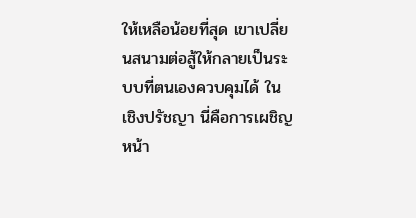ให้เหลือน้อยที่สุด เขาเปลี่ยนสนามต่อสู้ให้กลายเป็นระบบที่ตนเองควบคุมได้ ในเชิงปรัชญา นี่คือการเผชิญหน้า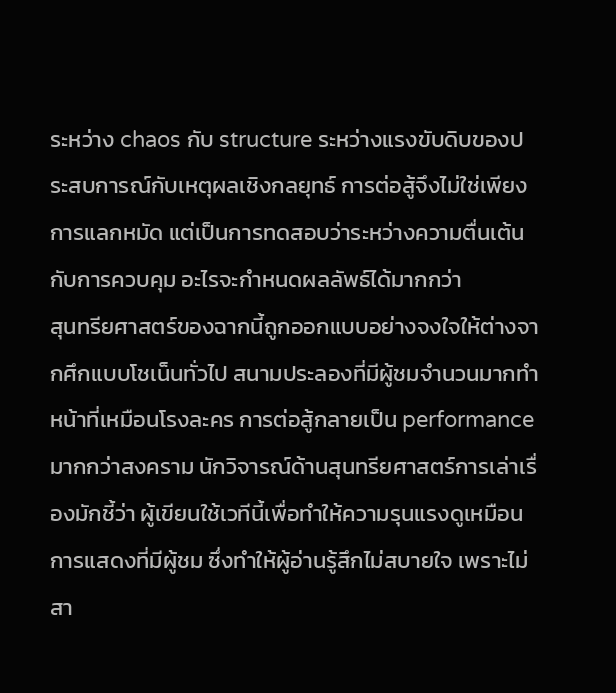ระหว่าง chaos กับ structure ระหว่างแรงขับดิบของประสบการณ์กับเหตุผลเชิงกลยุทธ์ การต่อสู้จึงไม่ใช่เพียงการแลกหมัด แต่เป็นการทดสอบว่าระหว่างความตื่นเต้นกับการควบคุม อะไรจะกำหนดผลลัพธ์ได้มากกว่า
สุนทรียศาสตร์ของฉากนี้ถูกออกแบบอย่างจงใจให้ต่างจากศึกแบบโชเน็นทั่วไป สนามประลองที่มีผู้ชมจำนวนมากทำหน้าที่เหมือนโรงละคร การต่อสู้กลายเป็น performance มากกว่าสงคราม นักวิจารณ์ด้านสุนทรียศาสตร์การเล่าเรื่องมักชี้ว่า ผู้เขียนใช้เวทีนี้เพื่อทำให้ความรุนแรงดูเหมือนการแสดงที่มีผู้ชม ซึ่งทำให้ผู้อ่านรู้สึกไม่สบายใจ เพราะไม่สา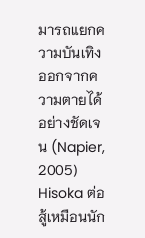มารถแยกความบันเทิงออกจากความตายได้อย่างชัดเจน (Napier, 2005) Hisoka ต่อสู้เหมือนนัก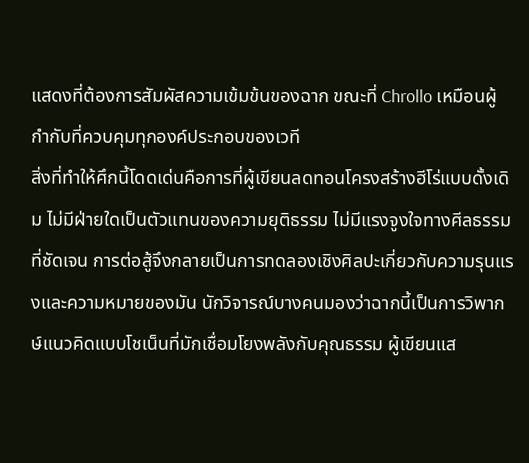แสดงที่ต้องการสัมผัสความเข้มข้นของฉาก ขณะที่ Chrollo เหมือนผู้กำกับที่ควบคุมทุกองค์ประกอบของเวที
สิ่งที่ทำให้ศึกนี้โดดเด่นคือการที่ผู้เขียนลดทอนโครงสร้างฮีโร่แบบดั้งเดิม ไม่มีฝ่ายใดเป็นตัวแทนของความยุติธรรม ไม่มีแรงจูงใจทางศีลธรรมที่ชัดเจน การต่อสู้จึงกลายเป็นการทดลองเชิงศิลปะเกี่ยวกับความรุนแรงและความหมายของมัน นักวิจารณ์บางคนมองว่าฉากนี้เป็นการวิพากษ์แนวคิดแบบโชเน็นที่มักเชื่อมโยงพลังกับคุณธรรม ผู้เขียนแส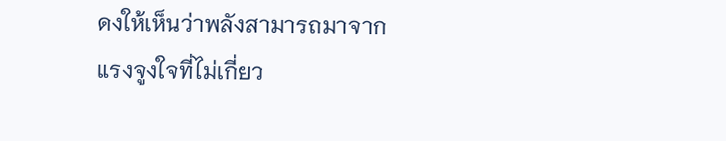ดงให้เห็นว่าพลังสามารถมาจากแรงจูงใจที่ไม่เกี่ยว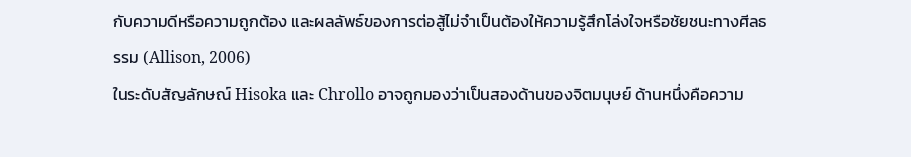กับความดีหรือความถูกต้อง และผลลัพธ์ของการต่อสู้ไม่จำเป็นต้องให้ความรู้สึกโล่งใจหรือชัยชนะทางศีลธรรม (Allison, 2006)
ในระดับสัญลักษณ์ Hisoka และ Chrollo อาจถูกมองว่าเป็นสองด้านของจิตมนุษย์ ด้านหนึ่งคือความ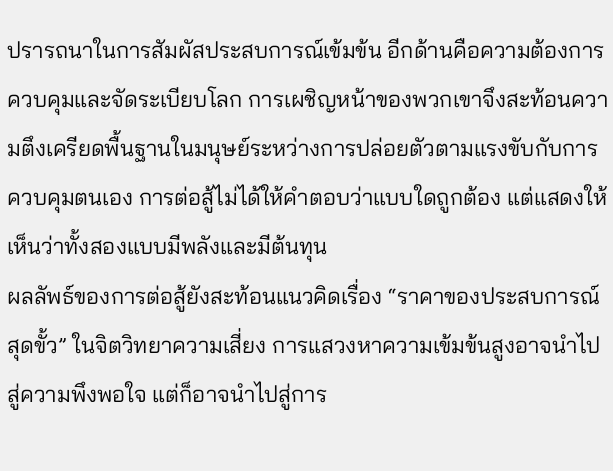ปรารถนาในการสัมผัสประสบการณ์เข้มข้น อีกด้านคือความต้องการควบคุมและจัดระเบียบโลก การเผชิญหน้าของพวกเขาจึงสะท้อนความตึงเครียดพื้นฐานในมนุษย์ระหว่างการปล่อยตัวตามแรงขับกับการควบคุมตนเอง การต่อสู้ไม่ได้ให้คำตอบว่าแบบใดถูกต้อง แต่แสดงให้เห็นว่าทั้งสองแบบมีพลังและมีต้นทุน
ผลลัพธ์ของการต่อสู้ยังสะท้อนแนวคิดเรื่อง “ราคาของประสบการณ์สุดขั้ว” ในจิตวิทยาความเสี่ยง การแสวงหาความเข้มข้นสูงอาจนำไปสู่ความพึงพอใจ แต่ก็อาจนำไปสู่การ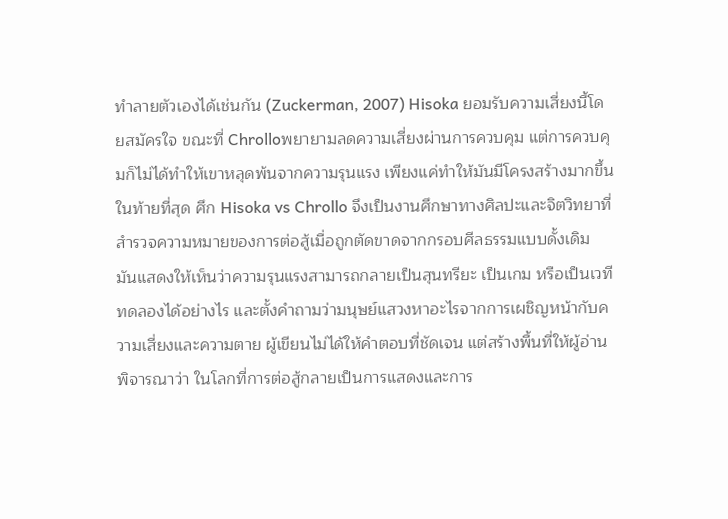ทำลายตัวเองได้เช่นกัน (Zuckerman, 2007) Hisoka ยอมรับความเสี่ยงนี้โดยสมัครใจ ขณะที่ Chrolloพยายามลดความเสี่ยงผ่านการควบคุม แต่การควบคุมก็ไม่ได้ทำให้เขาหลุดพ้นจากความรุนแรง เพียงแค่ทำให้มันมีโครงสร้างมากขึ้น
ในท้ายที่สุด ศึก Hisoka vs Chrollo จึงเป็นงานศึกษาทางศิลปะและจิตวิทยาที่สำรวจความหมายของการต่อสู้เมื่อถูกตัดขาดจากกรอบศีลธรรมแบบดั้งเดิม มันแสดงให้เห็นว่าความรุนแรงสามารถกลายเป็นสุนทรียะ เป็นเกม หรือเป็นเวทีทดลองได้อย่างไร และตั้งคำถามว่ามนุษย์แสวงหาอะไรจากการเผชิญหน้ากับความเสี่ยงและความตาย ผู้เขียนไม่ได้ให้คำตอบที่ชัดเจน แต่สร้างพื้นที่ให้ผู้อ่านพิจารณาว่า ในโลกที่การต่อสู้กลายเป็นการแสดงและการ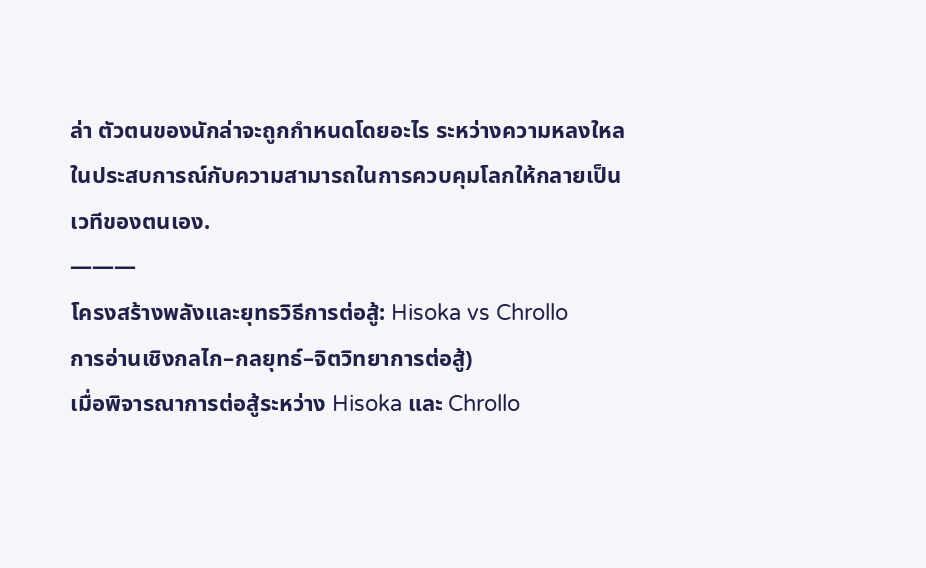ล่า ตัวตนของนักล่าจะถูกกำหนดโดยอะไร ระหว่างความหลงใหลในประสบการณ์กับความสามารถในการควบคุมโลกให้กลายเป็นเวทีของตนเอง.
———
โครงสร้างพลังและยุทธวิธีการต่อสู้: Hisoka vs Chrollo
การอ่านเชิงกลไก–กลยุทธ์–จิตวิทยาการต่อสู้)
เมื่อพิจารณาการต่อสู้ระหว่าง Hisoka และ Chrollo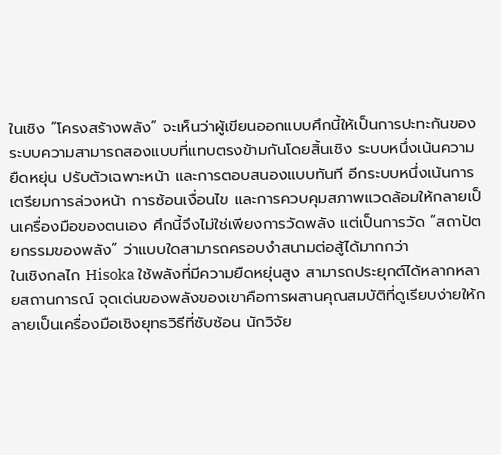ในเชิง “โครงสร้างพลัง” จะเห็นว่าผู้เขียนออกแบบศึกนี้ให้เป็นการปะทะกันของระบบความสามารถสองแบบที่แทบตรงข้ามกันโดยสิ้นเชิง ระบบหนึ่งเน้นความยืดหยุ่น ปรับตัวเฉพาะหน้า และการตอบสนองแบบทันที อีกระบบหนึ่งเน้นการเตรียมการล่วงหน้า การซ้อนเงื่อนไข และการควบคุมสภาพแวดล้อมให้กลายเป็นเครื่องมือของตนเอง ศึกนี้จึงไม่ใช่เพียงการวัดพลัง แต่เป็นการวัด “สถาปัตยกรรมของพลัง” ว่าแบบใดสามารถครอบงำสนามต่อสู้ได้มากกว่า
ในเชิงกลไก Hisoka ใช้พลังที่มีความยืดหยุ่นสูง สามารถประยุกต์ได้หลากหลายสถานการณ์ จุดเด่นของพลังของเขาคือการผสานคุณสมบัติที่ดูเรียบง่ายให้กลายเป็นเครื่องมือเชิงยุทธวิธีที่ซับซ้อน นักวิจัย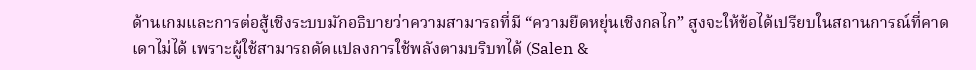ด้านเกมและการต่อสู้เชิงระบบมักอธิบายว่าความสามารถที่มี “ความยืดหยุ่นเชิงกลไก” สูงจะให้ข้อได้เปรียบในสถานการณ์ที่คาดเดาไม่ได้ เพราะผู้ใช้สามารถดัดแปลงการใช้พลังตามบริบทได้ (Salen &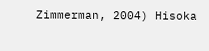Zimmerman, 2004) Hisoka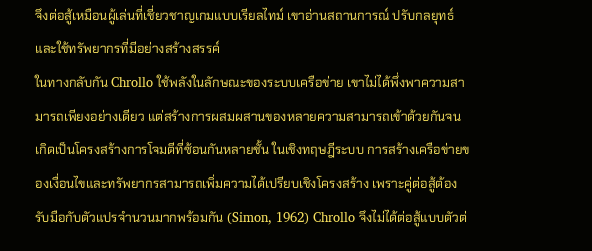จึงต่อสู้เหมือนผู้เล่นที่เชี่ยวชาญเกมแบบเรียลไทม์ เขาอ่านสถานการณ์ ปรับกลยุทธ์ และใช้ทรัพยากรที่มีอย่างสร้างสรรค์
ในทางกลับกัน Chrollo ใช้พลังในลักษณะของระบบเครือข่าย เขาไม่ได้พึ่งพาความสามารถเพียงอย่างเดียว แต่สร้างการผสมผสานของหลายความสามารถเข้าด้วยกันจนเกิดเป็นโครงสร้างการโจมตีที่ซ้อนกันหลายชั้น ในเชิงทฤษฎีระบบ การสร้างเครือข่ายของเงื่อนไขและทรัพยากรสามารถเพิ่มความได้เปรียบเชิงโครงสร้าง เพราะคู่ต่อสู้ต้องรับมือกับตัวแปรจำนวนมากพร้อมกัน (Simon, 1962) Chrollo จึงไม่ได้ต่อสู้แบบตัวต่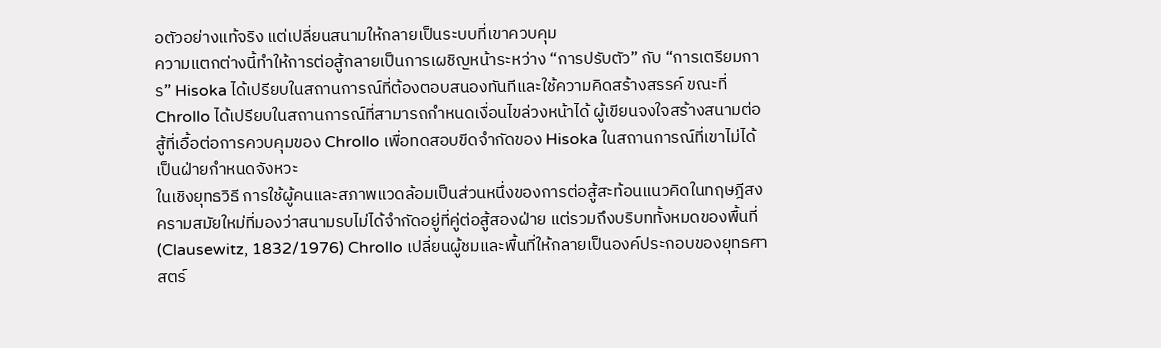อตัวอย่างแท้จริง แต่เปลี่ยนสนามให้กลายเป็นระบบที่เขาควบคุม
ความแตกต่างนี้ทำให้การต่อสู้กลายเป็นการเผชิญหน้าระหว่าง “การปรับตัว” กับ “การเตรียมการ” Hisoka ได้เปรียบในสถานการณ์ที่ต้องตอบสนองทันทีและใช้ความคิดสร้างสรรค์ ขณะที่ Chrollo ได้เปรียบในสถานการณ์ที่สามารถกำหนดเงื่อนไขล่วงหน้าได้ ผู้เขียนจงใจสร้างสนามต่อสู้ที่เอื้อต่อการควบคุมของ Chrollo เพื่อทดสอบขีดจำกัดของ Hisoka ในสถานการณ์ที่เขาไม่ได้เป็นฝ่ายกำหนดจังหวะ
ในเชิงยุทธวิธี การใช้ผู้คนและสภาพแวดล้อมเป็นส่วนหนึ่งของการต่อสู้สะท้อนแนวคิดในทฤษฎีสงครามสมัยใหม่ที่มองว่าสนามรบไม่ได้จำกัดอยู่ที่คู่ต่อสู้สองฝ่าย แต่รวมถึงบริบททั้งหมดของพื้นที่ (Clausewitz, 1832/1976) Chrollo เปลี่ยนผู้ชมและพื้นที่ให้กลายเป็นองค์ประกอบของยุทธศาสตร์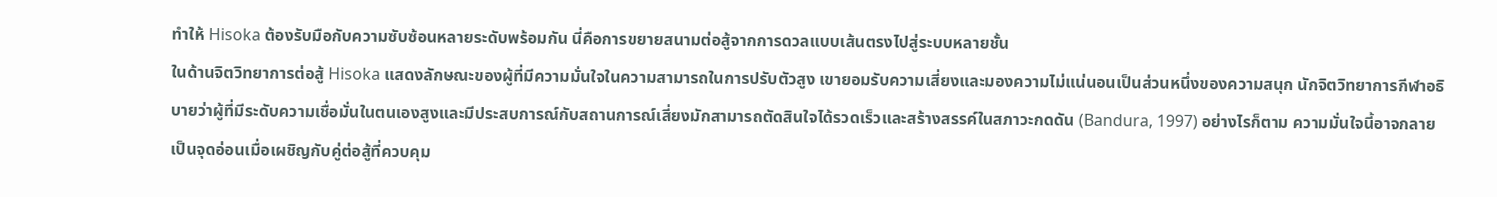ทำให้ Hisoka ต้องรับมือกับความซับซ้อนหลายระดับพร้อมกัน นี่คือการขยายสนามต่อสู้จากการดวลแบบเส้นตรงไปสู่ระบบหลายชั้น
ในด้านจิตวิทยาการต่อสู้ Hisoka แสดงลักษณะของผู้ที่มีความมั่นใจในความสามารถในการปรับตัวสูง เขายอมรับความเสี่ยงและมองความไม่แน่นอนเป็นส่วนหนึ่งของความสนุก นักจิตวิทยาการกีฬาอธิบายว่าผู้ที่มีระดับความเชื่อมั่นในตนเองสูงและมีประสบการณ์กับสถานการณ์เสี่ยงมักสามารถตัดสินใจได้รวดเร็วและสร้างสรรค์ในสภาวะกดดัน (Bandura, 1997) อย่างไรก็ตาม ความมั่นใจนี้อาจกลายเป็นจุดอ่อนเมื่อเผชิญกับคู่ต่อสู้ที่ควบคุม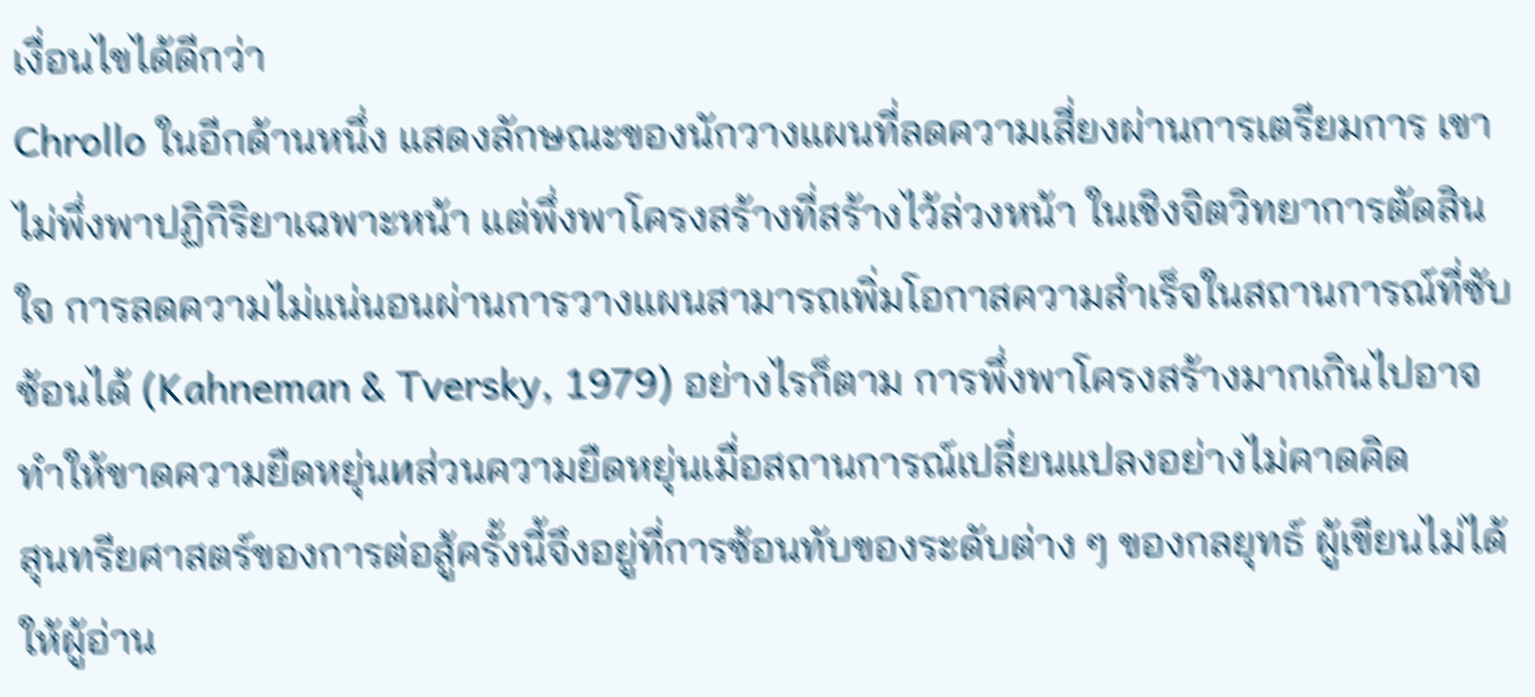เงื่อนไขได้ดีกว่า
Chrollo ในอีกด้านหนึ่ง แสดงลักษณะของนักวางแผนที่ลดความเสี่ยงผ่านการเตรียมการ เขาไม่พึ่งพาปฏิกิริยาเฉพาะหน้า แต่พึ่งพาโครงสร้างที่สร้างไว้ล่วงหน้า ในเชิงจิตวิทยาการตัดสินใจ การลดความไม่แน่นอนผ่านการวางแผนสามารถเพิ่มโอกาสความสำเร็จในสถานการณ์ที่ซับซ้อนได้ (Kahneman & Tversky, 1979) อย่างไรก็ตาม การพึ่งพาโครงสร้างมากเกินไปอาจทำให้ขาดความยืดหยุ่นиส่วนความยืดหยุ่นเมื่อสถานการณ์เปลี่ยนแปลงอย่างไม่คาดคิด
สุนทรียศาสตร์ของการต่อสู้ครั้งนี้จึงอยู่ที่การซ้อนทับของระดับต่าง ๆ ของกลยุทธ์ ผู้เขียนไม่ได้ให้ผู้อ่าน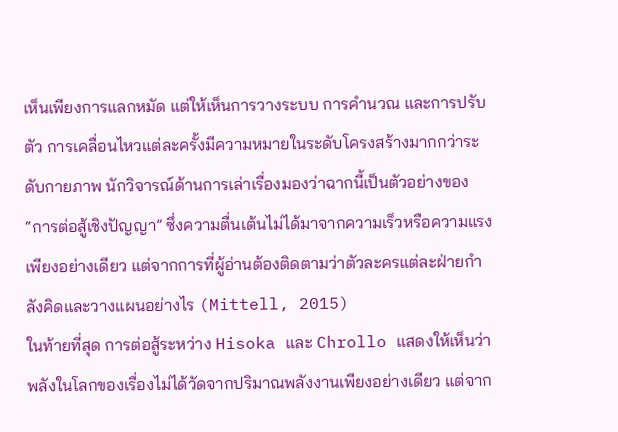เห็นเพียงการแลกหมัด แต่ให้เห็นการวางระบบ การคำนวณ และการปรับตัว การเคลื่อนไหวแต่ละครั้งมีความหมายในระดับโครงสร้างมากกว่าระดับกายภาพ นักวิจารณ์ด้านการเล่าเรื่องมองว่าฉากนี้เป็นตัวอย่างของ “การต่อสู้เชิงปัญญา” ซึ่งความตื่นเต้นไม่ได้มาจากความเร็วหรือความแรงเพียงอย่างเดียว แต่จากการที่ผู้อ่านต้องติดตามว่าตัวละครแต่ละฝ่ายกำลังคิดและวางแผนอย่างไร (Mittell, 2015)
ในท้ายที่สุด การต่อสู้ระหว่าง Hisoka และ Chrollo แสดงให้เห็นว่าพลังในโลกของเรื่องไม่ได้วัดจากปริมาณพลังงานเพียงอย่างเดียว แต่จาก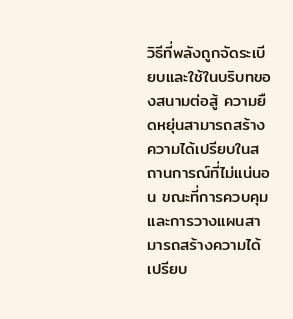วิธีที่พลังถูกจัดระเบียบและใช้ในบริบทของสนามต่อสู้ ความยืดหยุ่นสามารถสร้างความได้เปรียบในสถานการณ์ที่ไม่แน่นอน ขณะที่การควบคุมและการวางแผนสามารถสร้างความได้เปรียบ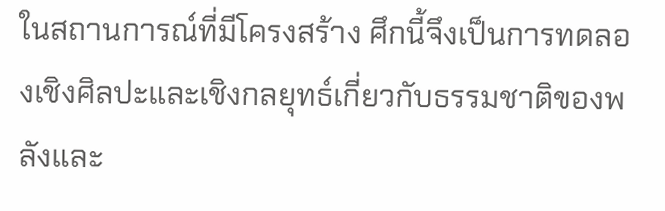ในสถานการณ์ที่มีโครงสร้าง ศึกนี้จึงเป็นการทดลองเชิงศิลปะและเชิงกลยุทธ์เกี่ยวกับธรรมชาติของพลังและ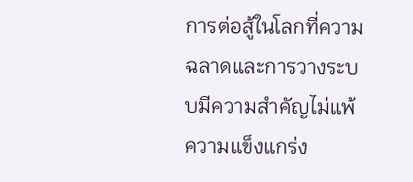การต่อสู้ในโลกที่ความฉลาดและการวางระบบมีความสำคัญไม่แพ้ความแข็งแกร่ง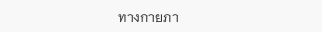ทางกายภา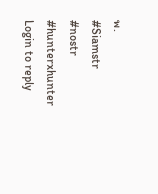พ.
#Siamstr #nostr #hunterxhunter
Login to reply